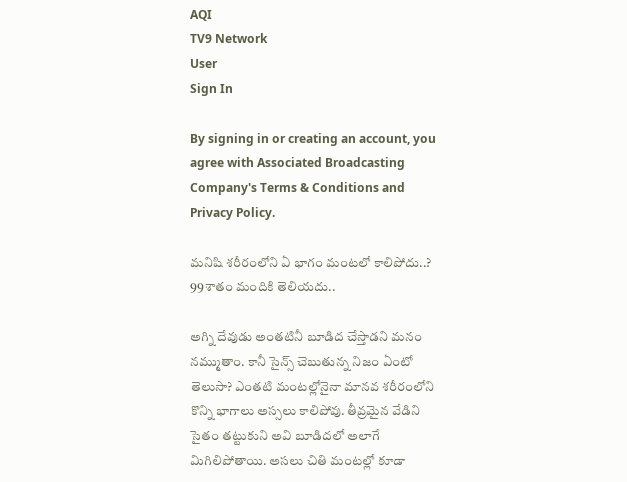AQI
TV9 Network
User
Sign In

By signing in or creating an account, you agree with Associated Broadcasting Company's Terms & Conditions and Privacy Policy.

మనిషి శరీరంలోని ఏ భాగం మంటలో కాలిపోదు..? 99శాతం మందికి తెలియదు..

అగ్ని దేవుడు అంతటినీ బూడిద చేస్తాడని మనం నమ్ముతాం. కానీ సైన్స్ చెబుతున్న నిజం ఏంటో తెలుసా? ఎంతటి మంటల్లోనైనా మానవ శరీరంలోని కొన్ని భాగాలు అస్సలు కాలిపోవు. తీవ్రమైన వేడిని సైతం తట్టుకుని అవి బూడిదలో అలాగే మిగిలిపోతాయి. అసలు చితి మంటల్లో కూడా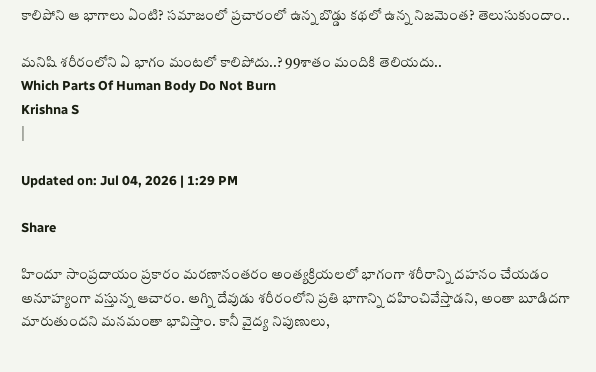కాలిపోని ఆ భాగాలు ఏంటి? సమాజంలో ప్రచారంలో ఉన్న బొడ్డు కథలో ఉన్న నిజమెంత? తెలుసుకుందాం..

మనిషి శరీరంలోని ఏ భాగం మంటలో కాలిపోదు..? 99శాతం మందికి తెలియదు..
Which Parts Of Human Body Do Not Burn
Krishna S
|

Updated on: Jul 04, 2026 | 1:29 PM

Share

హిందూ సాంప్రదాయం ప్రకారం మరణానంతరం అంత్యక్రియలలో భాగంగా శరీరాన్ని దహనం చేయడం అనూహ్యంగా వస్తున్న ఆచారం. అగ్ని దేవుడు శరీరంలోని ప్రతి భాగాన్ని దహించివేస్తాడని, అంతా బూడిదగా మారుతుందని మనమంతా భావిస్తాం. కానీ వైద్య నిపుణులు,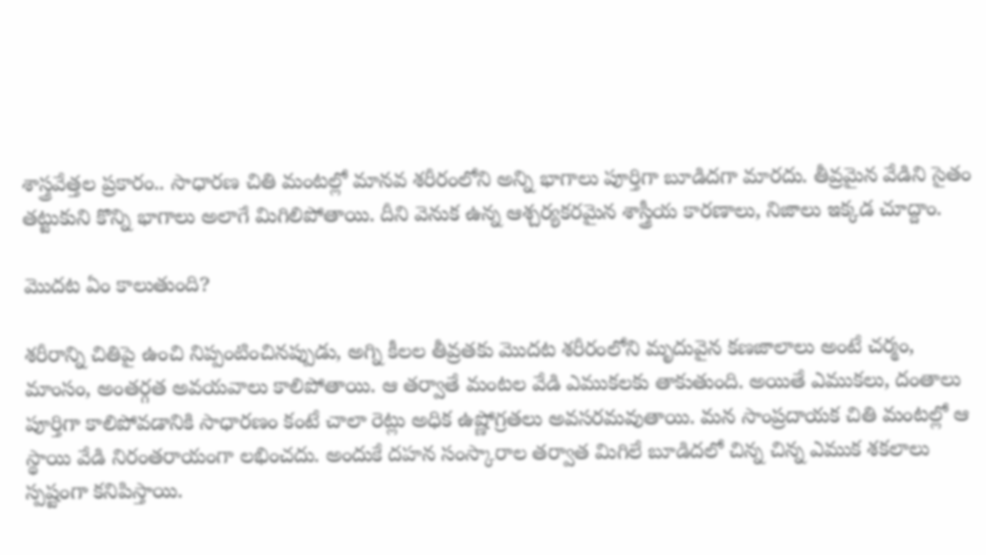శాస్త్రవేత్తల ప్రకారం.. సాధారణ చితి మంటల్లో మానవ శరీరంలోని అన్ని భాగాలు పూర్తిగా బూడిదగా మారదు. తీవ్రమైన వేడిని సైతం తట్టుకుని కొన్ని భాగాలు అలాగే మిగిలిపోతాయి. దీని వెనుక ఉన్న ఆశ్చర్యకరమైన శాస్త్రీయ కారణాలు, నిజాలు ఇక్కడ చూద్దాం.

మొదట ఏం కాలుతుంది?

శరీరాన్ని చితిపై ఉంచి నిప్పంటించినప్పుడు, అగ్ని కీలల తీవ్రతకు మొదట శరీరంలోని మృదువైన కణజాలాలు అంటే చర్మం, మాంసం, అంతర్గత అవయవాలు కాలిపోతాయి. ఆ తర్వాతే మంటల వేడి ఎముకలకు తాకుతుంది. అయితే ఎముకలు, దంతాలు పూర్తిగా కాలిపోవడానికి సాధారణం కంటే చాలా రెట్లు అధిక ఉష్ణోగ్రతలు అవసరమవుతాయి. మన సాంప్రదాయక చితి మంటల్లో ఆ స్థాయి వేడి నిరంతరాయంగా లభించదు. అందుకే దహన సంస్కారాల తర్వాత మిగిలే బూడిదలో చిన్న చిన్న ఎముక శకలాలు స్పష్టంగా కనిపిస్తాయి.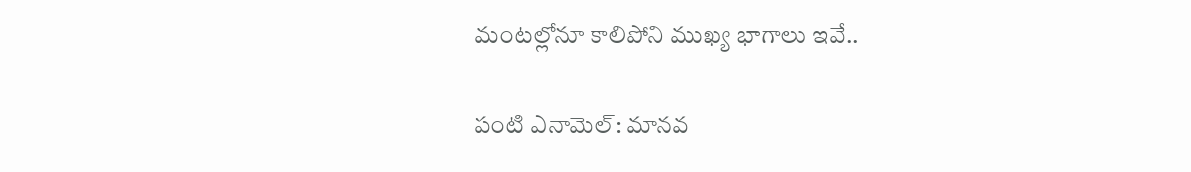మంటల్లోనూ కాలిపోని ముఖ్య భాగాలు ఇవే..

పంటి ఎనామెల్: మానవ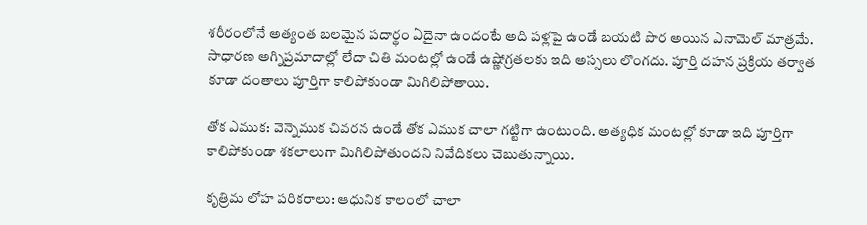శరీరంలోనే అత్యంత బలమైన పదార్థం ఏదైనా ఉందంటే అది పళ్లపై ఉండే బయటి పొర అయిన ఎనామెల్ మాత్రమే. సాధారణ అగ్నిప్రమాదాల్లో లేదా చితి మంటల్లో ఉండే ఉష్ణోగ్రతలకు ఇది అస్సలు లొంగదు. పూర్తి దహన ప్రక్రియ తర్వాత కూడా దంతాలు పూర్తిగా కాలిపోకుండా మిగిలిపోతాయి.

తోక ఎముక: వెన్నెముక చివరన ఉండే తోక ఎముక చాలా గట్టిగా ఉంటుంది. అత్యధిక మంటల్లో కూడా ఇది పూర్తిగా కాలిపోకుండా శకలాలుగా మిగిలిపోతుందని నివేదికలు చెబుతున్నాయి.

కృత్రిమ లోహ పరికరాలు: ఆధునిక కాలంలో చాలా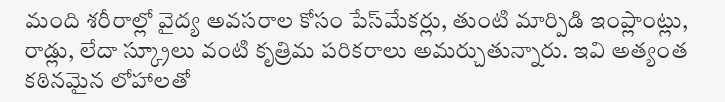మంది శరీరాల్లో వైద్య అవసరాల కోసం పేస్‌మేకర్లు, తుంటి మార్పిడి ఇంప్లాంట్లు, రాడ్లు, లేదా స్క్రూలు వంటి కృత్రిమ పరికరాలు అమర్చుతున్నారు. ఇవి అత్యంత కఠినమైన లోహాలతో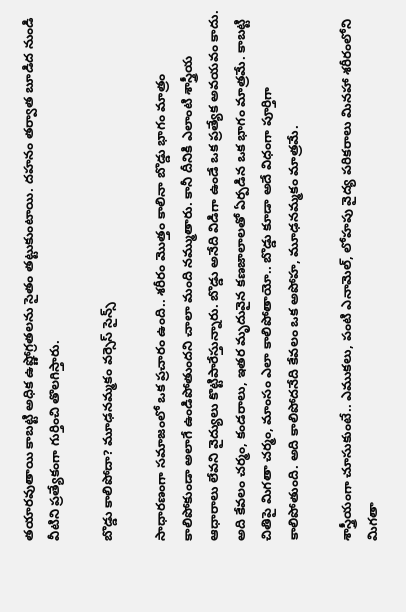తయారవుతాయి కాబట్టి అధిక ఉష్ణోగ్రతలను సైతం తట్టుకుంటాయి. దహనం తర్వాత బూడిద నుండి వీటిని ప్రత్యేకంగా గుర్తించి తొలగిస్తారు.

బొడ్డు కాలిపోదా? మూఢనమ్మకం వర్సెస్ సైన్స్

సాధారణంగా సమాజంలో ఒక ప్రచారం ఉంది.. శరీరం మొత్తం కాలినా బొడ్డు భాగం మాత్రం కాలిపోకుండా అలాగే ఉండిపోతుందని చాలా మంది నమ్ముతారు. కానీ దీనికి ఎలాంటి శాస్త్రీయ ఆధారాలు లేవని వైద్యులు కొట్టిపారేస్తున్నారు. బొడ్డు అనేది విడిగా ఉండే ఒక ప్రత్యేక అవయవం కాదు. అది కేవలం చర్మం, కండరాలు, ఇతర మృదువైన కణజాలాలతో ఏర్పడిన ఒక భాగం మాత్రమే. కాబట్టి చితిపై మిగతా చర్మం, మాంసం ఎలా కాలిపోతాయో.. బొడ్డు కూడా అదే విధంగా పూర్తిగా కాలిపోతుంది. అది కాలిపోదనేది కేవలం ఒక అపోహ, మూఢనమ్మకం మాత్రమే.

శాస్త్రీయంగా చూసుకుంటే.. ఎముకలు, పంటి ఎనామెల్, లోహపు వైద్య పరికరాలు మినహా శరీరంలోని మిగతా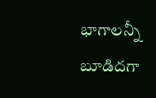భాగాలన్నీ బూడిదగా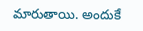మారుతాయి. అందుకే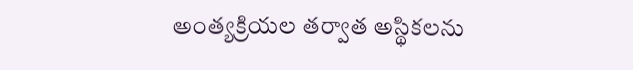అంత్యక్రియల తర్వాత అస్థికలను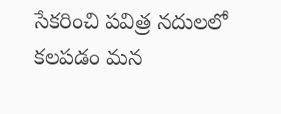సేకరించి పవిత్ర నదులలో కలపడం మన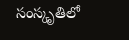సంస్కృతిలో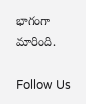భాగంగా మారింది.

Follow Us